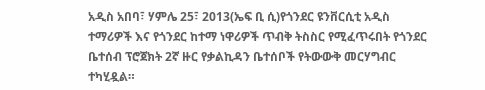አዲስ አበባ፣ ሃምሌ 25፣ 2013(ኤፍ ቢ ሲ)የጎንደር ዩንቨርሲቲ አዲስ ተማሪዎች እና የጎንደር ከተማ ነዋሪዎች ጥብቅ ትስስር የሚፈጥሩበት የጎንደር ቤተሰብ ፕሮጀክት 2ኛ ዙር የቃልኪዳን ቤተሰቦች የትውውቅ መርሃግብር ተካሂዷል።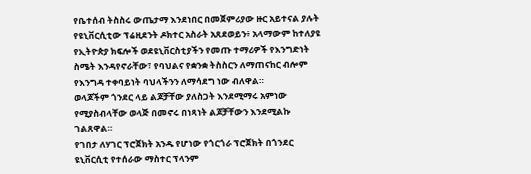የቤተሰብ ትስስሩ ውጤታማ እንደነበር በመጀምሪያው ዙር አይተናል ያሉት የዩኒቨርሲቲው ፕሬዚደንት ዶክተር አስራት አጸደወይን፥ አላማውም ከተለያዩ የኢትዮጵያ ክፍሎች ወደዩኒቨርስቲያችን የመጡ ተማሪዎች የእንግድነት ስሜት እንዳየኖራቸው፣ የባህልና የቋንቋ ትስስርን ለማጠናከር ብሎም የእንግዳ ተቀባይነት ባህላችንን ለማሳደግ ነው ብለዋል።
ወላጆችም ጎንደር ላይ ልጆቻቸው ያለስጋት እንደሚማሩ አምነው የሚያስብላቸው ወላጅ በመኖሩ በነጻነት ልጆቻቸውን እንደሚልኩ ገልጸዋል።
የገበታ ለሃገር ፕሮጀክት አንዱ የሆነው የጎርጎራ ፕሮጀክት በጎንደር ዩኒቨርሲቲ የተሰራው ማስተር ፕላንም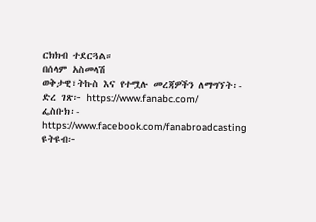ርክክብ ተደርጓል።
በሰላም አስመላሽ
ወቅታዊ፣ትኩስ እና የተሟሉ መረጃዎችን ለማግኘት፡-
ድረ ገጽ፦ https://www.fanabc.com/
ፌስቡክ፡- https://www.facebook.com/fanabroadcasting
ዩትዩብ፦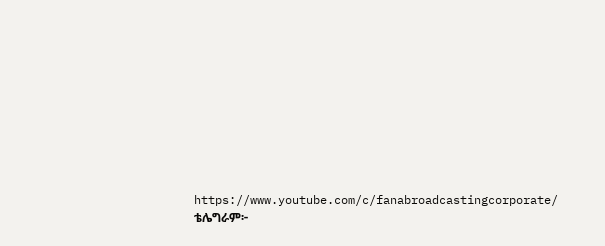https://www.youtube.com/c/fanabroadcastingcorporate/
ቴሌግራም፦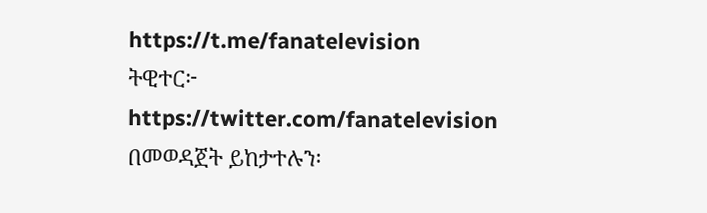https://t.me/fanatelevision
ትዊተር፦ https://twitter.com/fanatelevision በመወዳጀት ይከታተሉን፡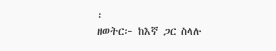፡
ዘወትር፦ ከእኛ ጋር ስላሉ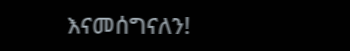እናመሰግናለን!